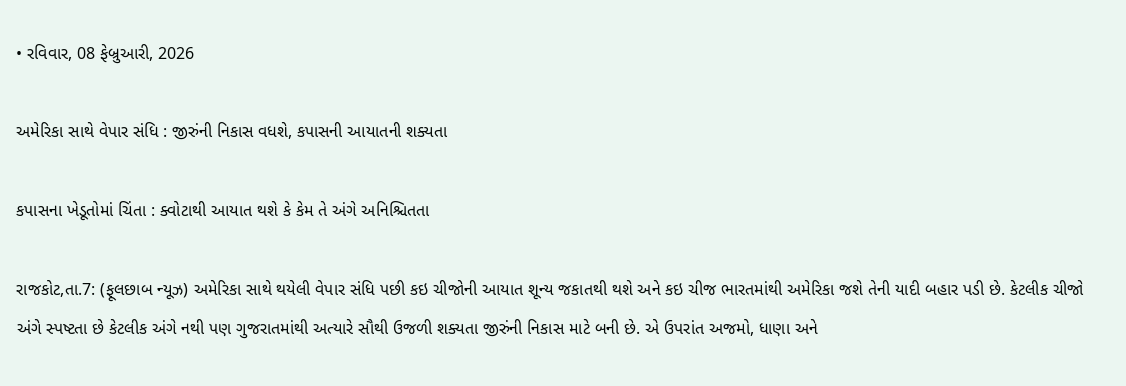• રવિવાર, 08 ફેબ્રુઆરી, 2026

અમેરિકા સાથે વેપાર સંધિ : જીરુંની નિકાસ વધશે, કપાસની આયાતની શક્યતા

કપાસના ખેડૂતોમાં ચિંતા : ક્વોટાથી આયાત થશે કે કેમ તે અંગે અનિશ્ચિતતા

રાજકોટ,તા.7: (ફૂલછાબ ન્યૂઝ) અમેરિકા સાથે થયેલી વેપાર સંધિ પછી કઇ ચીજોની આયાત શૂન્ય જકાતથી થશે અને કઇ ચીજ ભારતમાંથી અમેરિકા જશે તેની યાદી બહાર પડી છે. કેટલીક ચીજો અંગે સ્પષ્ટતા છે કેટલીક અંગે નથી પણ ગુજરાતમાંથી અત્યારે સૌથી ઉજળી શક્યતા જીરુંની નિકાસ માટે બની છે. એ ઉપરાંત અજમો, ધાણા અને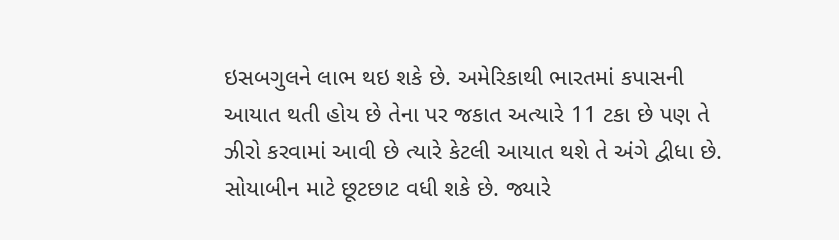ઇસબગુલને લાભ થઇ શકે છે. અમેરિકાથી ભારતમાં કપાસની આયાત થતી હોય છે તેના પર જકાત અત્યારે 11 ટકા છે પણ તે ઝીરો કરવામાં આવી છે ત્યારે કેટલી આયાત થશે તે અંગે દ્વીધા છે. સોયાબીન માટે છૂટછાટ વધી શકે છે. જ્યારે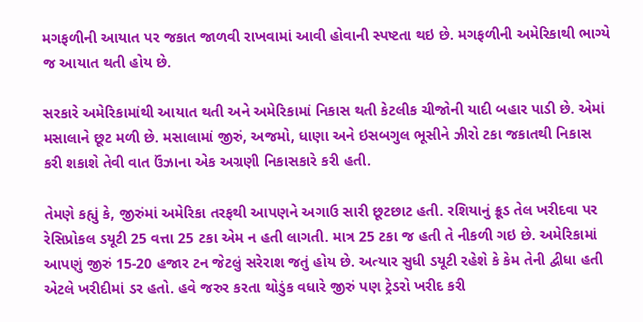મગફળીની આયાત પર જકાત જાળવી રાખવામાં આવી હોવાની સ્પષ્ટતા થઇ છે. મગફળીની અમેરિકાથી ભાગ્યે જ આયાત થતી હોય છે.

સરકારે અમેરિકામાંથી આયાત થતી અને અમેરિકામાં નિકાસ થતી કેટલીક ચીજોની યાદી બહાર પાડી છે. એમાં મસાલાને છૂટ મળી છે. મસાલામાં જીરું, અજમો, ધાણા અને ઇસબગુલ ભૂસીને ઝીરો ટકા જકાતથી નિકાસ કરી શકાશે તેવી વાત ઉંઝાના એક અગ્રણી નિકાસકારે કરી હતી.

તેમણે કહ્યું કે, જીરુંમાં અમેરિકા તરફથી આપણને અગાઉ સારી છૂટછાટ હતી. રશિયાનું ક્રૂડ તેલ ખરીદવા પર રેસિપ્રોકલ ડયૂટી 25 વત્તા 25 ટકા એમ ન હતી લાગતી. માત્ર 25 ટકા જ હતી તે નીકળી ગઇ છે. અમેરિકામાં આપણું જીરું 15-20 હજાર ટન જેટલું સરેરાશ જતું હોય છે. અત્યાર સુધી ડયૂટી રહેશે કે કેમ તેની દ્વીધા હતી એટલે ખરીદીમાં ડર હતો. હવે જરુર કરતા થોડુંક વધારે જીરું પણ ટ્રેડરો ખરીદ કરી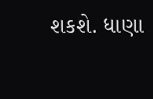શકશે. ધાણા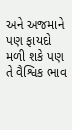અને અજમાને પણ ફાયદો મળી શકે પણ તે વૈશ્વિક ભાવ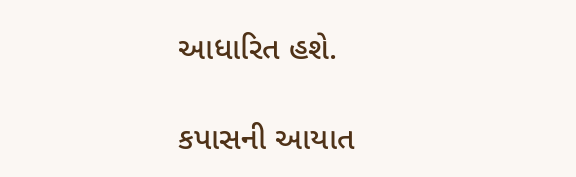આધારિત હશે.

કપાસની આયાત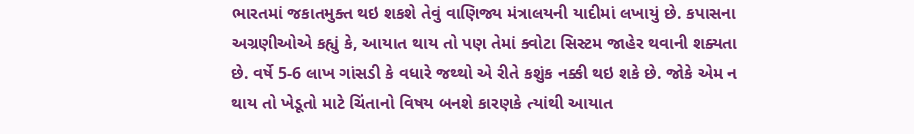ભારતમાં જકાતમુક્ત થઇ શકશે તેવું વાણિજ્ય મંત્રાલયની યાદીમાં લખાયું છે. કપાસના અગ્રણીઓએ કહ્યું કે, આયાત થાય તો પણ તેમાં ક્વોટા સિસ્ટમ જાહેર થવાની શક્યતા છે. વર્ષે 5-6 લાખ ગાંસડી કે વધારે જથ્થો એ રીતે કશુંક નક્કી થઇ શકે છે. જોકે એમ ન થાય તો ખેડૂતો માટે ચિંતાનો વિષય બનશે કારણકે ત્યાંથી આયાત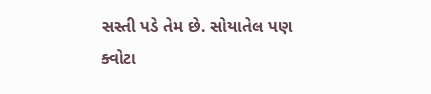સસ્તી પડે તેમ છે. સોયાતેલ પણ ક્વોટા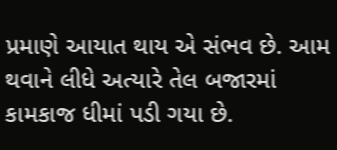પ્રમાણે આયાત થાય એ સંભવ છે. આમ થવાને લીધે અત્યારે તેલ બજારમાં કામકાજ ધીમાં પડી ગયા છે.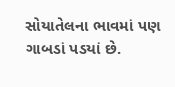સોયાતેલના ભાવમાં પણ ગાબડાં પડયાં છે.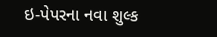ઇ-પેપરના નવા શુલ્ક